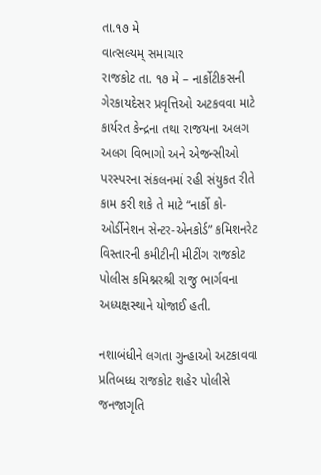તા.૧૭ મે
વાત્સલ્યમ્ સમાચાર
રાજકોટ તા. ૧૭ મે – નાર્કોટીકસની ગેરકાયદેસર પ્રવૃત્તિઓ અટકવવા માટે કાર્યરત કેન્દ્રના તથા રાજયના અલગ અલગ વિભાગો અને એજન્સીઓ પરસ્પરના સંકલનમાં રહી સંયુકત રીતે કામ કરી શકે તે માટે “નાર્કો કો-ઓર્ડીનેશન સેન્ટર-એનકોર્ડ” કમિશનરેટ વિસ્તારની કમીટીની મીટીંગ રાજકોટ પોલીસ કમિશ્નરશ્રી રાજુ ભાર્ગવના અધ્યક્ષસ્થાને યોજાઈ હતી.

નશાબંધીને લગતા ગુન્હાઓ અટકાવવા પ્રતિબધ્ધ રાજકોટ શહેર પોલીસે જનજાગૃતિ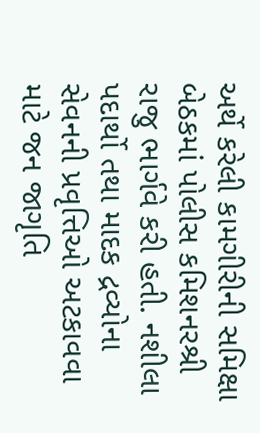અર્થે કરેલી કામગીરીની સમિક્ષા બેઠકમાં પોલીસ કમિશનરશ્રી રાજુ ભાર્ગવે કરી હતી. નશીલા પદાર્થો તથા માદક દ્રવ્યોના સેવનની પ્રવૃત્તિઓ અટકાવવા માટે જન જાગૃતિ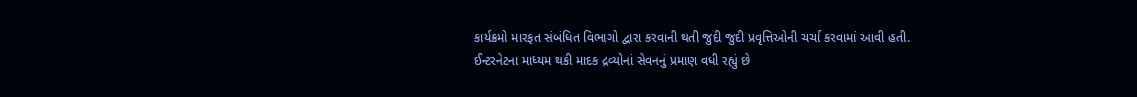કાર્યક્રમો મારફત સંબંધિત વિભાગો દ્વારા કરવાની થતી જુદી જુદી પ્રવૃત્તિઓની ચર્ચા કરવામાં આવી હતી.
ઈન્ટરનેટના માધ્યમ થકી માદક દ્રવ્યોનાં સેવનનું પ્રમાણ વધી રહ્યું છે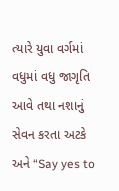ત્યારે યુવા વર્ગમાં વધુમાં વધુ જાગૃતિ આવે તથા નશાનું સેવન કરતા અટકે અને “Say yes to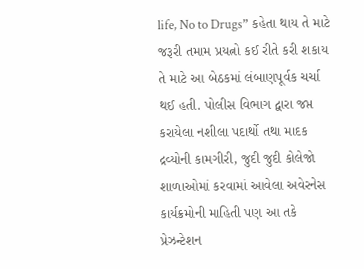life, No to Drugs” કહેતા થાય તે માટે જરૂરી તમામ પ્રયત્નો કઈ રીતે કરી શકાય તે માટે આ બેઠકમાં લંબાણપૂર્વક ચર્ચા થઈ હતી. પોલીસ વિભાગ દ્વારા જપ્ત કરાયેલા નશીલા પદાર્થો તથા માદક દ્રવ્યોની કામગીરી, જુદી જુદી કોલેજો શાળાઓમાં કરવામાં આવેલા અવેરનેસ કાર્યક્રમોની માહિતી પણ આ તકે પ્રેઝન્ટેશન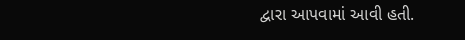દ્વારા આપવામાં આવી હતી.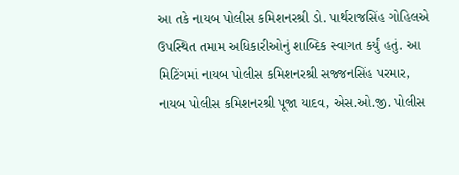આ તકે નાયબ પોલીસ કમિશનરશ્રી ડો. પાર્થરાજસિંહ ગોહિલએ ઉપસ્થિત તમામ અધિકારીઓનું શાબ્દિક સ્વાગત કર્યું હતું. આ મિટિંગમાં નાયબ પોલીસ કમિશનરશ્રી સજ્જનસિંહ પરમાર, નાયબ પોલીસ કમિશનરશ્રી પૂજા યાદવ, એસ.ઓ.જી. પોલીસ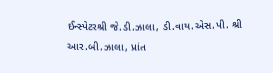ઈન્સ્પેટરશ્રી જે.ડી.ઝાલા, ડી.વાય.એસ.પી. શ્રી આર.બી.ઝાલા, પ્રાંત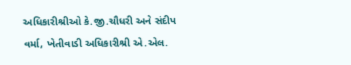અધિકારીશ્રીઓ કે.જી.ચૌધરી અને સંદીપ વર્મા, ખેતીવાડી અધિકારીશ્રી એ.એલ.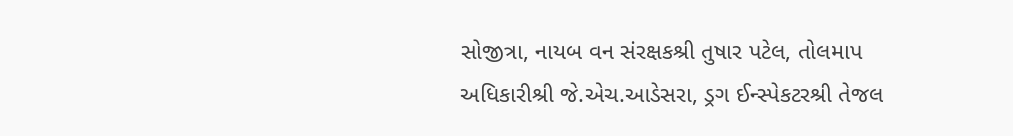સોજીત્રા, નાયબ વન સંરક્ષકશ્રી તુષાર પટેલ, તોલમાપ અધિકારીશ્રી જે.એચ.આડેસરા, ડ્રગ ઈન્સ્પેકટરશ્રી તેજલ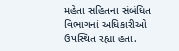મહેતા સહિતના સંબંધિત વિભાગનાં અધિકારીઓ ઉપસ્થિત રહ્યા હતા.